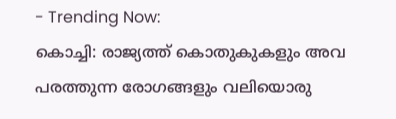- Trending Now:
കൊച്ചി: രാജ്യത്ത് കൊതുകുകളും അവ പരത്തുന്ന രോഗങ്ങളും വലിയൊരു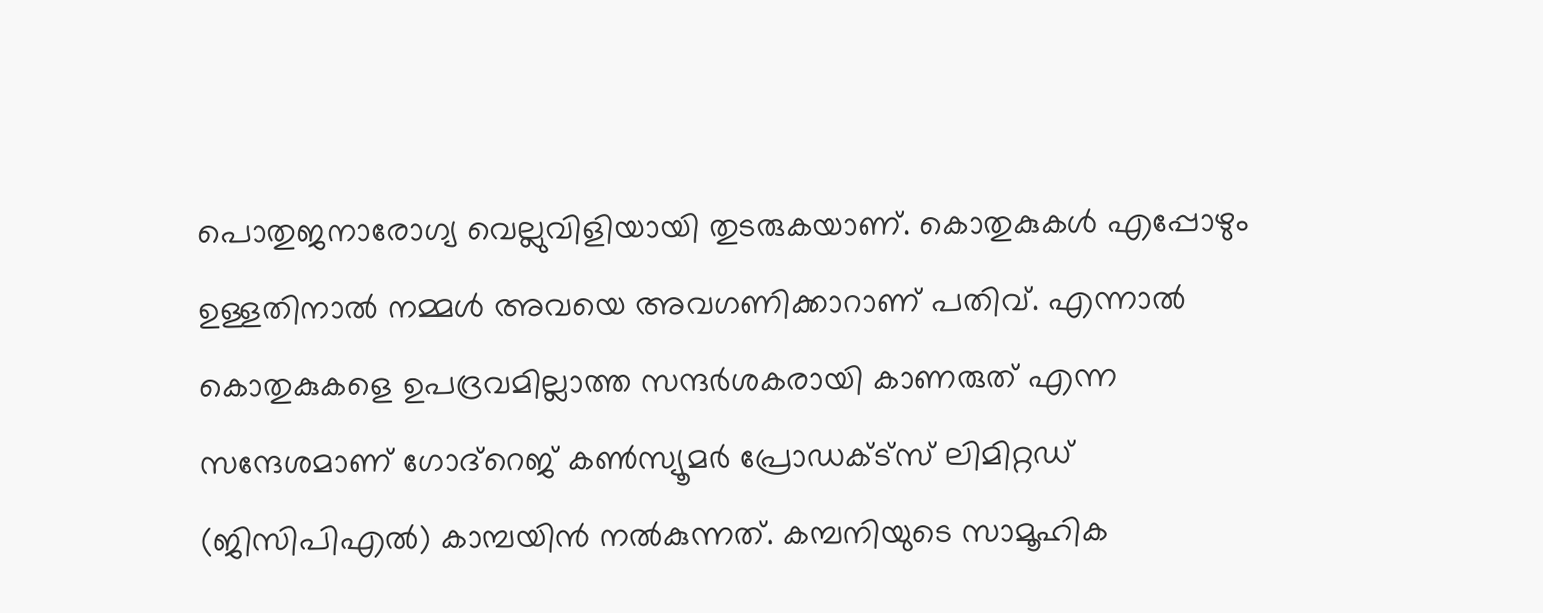പൊതുജനാരോഗ്യ വെല്ലുവിളിയായി തുടരുകയാണ്. കൊതുകുകൾ എപ്പോഴും ഉള്ളതിനാൽ നമ്മൾ അവയെ അവഗണിക്കാറാണ് പതിവ്. എന്നാൽ കൊതുകുകളെ ഉപദ്രവമില്ലാത്ത സന്ദർശകരായി കാണരുത് എന്ന സന്ദേശമാണ് ഗോദ്റെജ് കൺസ്യൂമർ പ്രോഡക്ട്സ് ലിമിറ്റഡ് (ജിസിപിഎൽ) കാമ്പയിൻ നൽകുന്നത്. കമ്പനിയുടെ സാമൂഹിക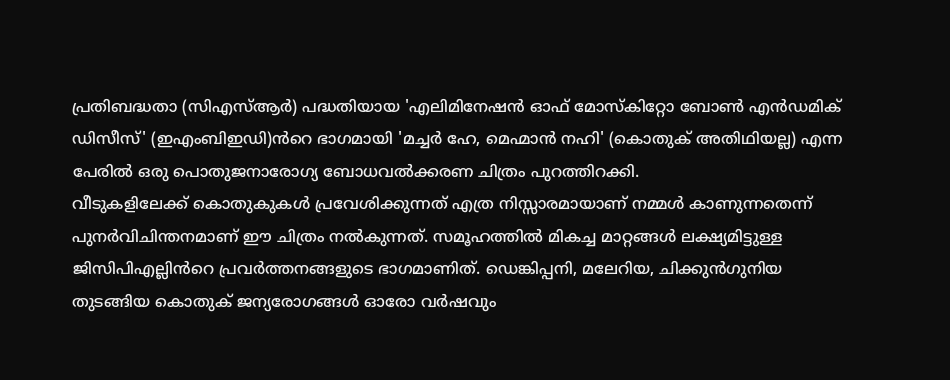പ്രതിബദ്ധതാ (സിഎസ്ആർ) പദ്ധതിയായ 'എലിമിനേഷൻ ഓഫ് മോസ്കിറ്റോ ബോൺ എൻഡമിക് ഡിസീസ്' (ഇഎംബിഇഡി)ൻറെ ഭാഗമായി 'മച്ചർ ഹേ, മെഹ്മാൻ നഹി' (കൊതുക് അതിഥിയല്ല) എന്ന പേരിൽ ഒരു പൊതുജനാരോഗ്യ ബോധവൽക്കരണ ചിത്രം പുറത്തിറക്കി.
വീടുകളിലേക്ക് കൊതുകുകൾ പ്രവേശിക്കുന്നത് എത്ര നിസ്സാരമായാണ് നമ്മൾ കാണുന്നതെന്ന് പുനർവിചിന്തനമാണ് ഈ ചിത്രം നൽകുന്നത്. സമൂഹത്തിൽ മികച്ച മാറ്റങ്ങൾ ലക്ഷ്യമിട്ടുള്ള ജിസിപിഎല്ലിൻറെ പ്രവർത്തനങ്ങളുടെ ഭാഗമാണിത്. ഡെങ്കിപ്പനി, മലേറിയ, ചിക്കുൻഗുനിയ തുടങ്ങിയ കൊതുക് ജന്യരോഗങ്ങൾ ഓരോ വർഷവും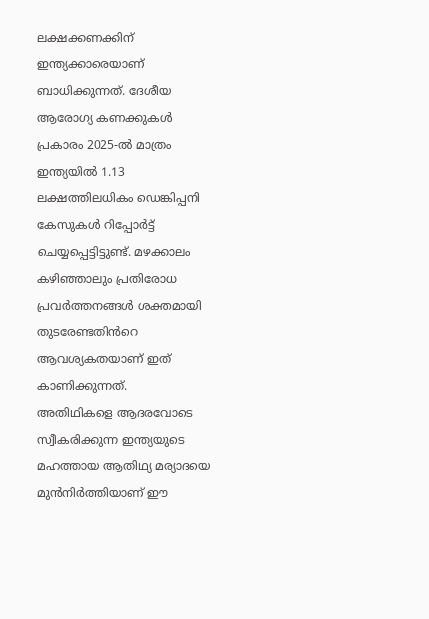ലക്ഷക്കണക്കിന് ഇന്ത്യക്കാരെയാണ് ബാധിക്കുന്നത്. ദേശീയ ആരോഗ്യ കണക്കുകൾ പ്രകാരം 2025-ൽ മാത്രം ഇന്ത്യയിൽ 1.13 ലക്ഷത്തിലധികം ഡെങ്കിപ്പനി കേസുകൾ റിപ്പോർട്ട് ചെയ്യപ്പെട്ടിട്ടുണ്ട്. മഴക്കാലം കഴിഞ്ഞാലും പ്രതിരോധ പ്രവർത്തനങ്ങൾ ശക്തമായി തുടരേണ്ടതിൻറെ ആവശ്യകതയാണ് ഇത് കാണിക്കുന്നത്.
അതിഥികളെ ആദരവോടെ സ്വീകരിക്കുന്ന ഇന്ത്യയുടെ മഹത്തായ ആതിഥ്യ മര്യാദയെ മുൻനിർത്തിയാണ് ഈ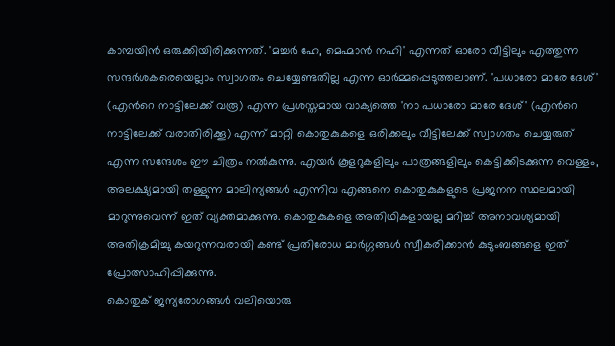കാമ്പയിൻ ഒരുക്കിയിരിക്കുന്നത്. 'മച്ചർ ഹേ, മെഹ്മാൻ നഹി' എന്നത് ഓരോ വീട്ടിലും എത്തുന്ന സന്ദർശകരെയെല്ലാം സ്വാഗതം ചെയ്യേണ്ടതില്ല എന്ന ഓർമ്മപ്പെടുത്തലാണ്. 'പധാരോ മാരേ ദേശ്' (എൻറെ നാട്ടിലേക്ക് വരൂ) എന്ന പ്രശസ്തമായ വാക്യത്തെ 'നാ പധാരോ മാരേ ദേശ്' (എൻറെ നാട്ടിലേക്ക് വരാതിരിക്കൂ) എന്ന് മാറ്റി കൊതുകുകളെ ഒരിക്കലും വീട്ടിലേക്ക് സ്വാഗതം ചെയ്യരുത് എന്ന സന്ദേശം ഈ ചിത്രം നൽകുന്നു. എയർ കൂളറുകളിലും പാത്രങ്ങളിലും കെട്ടിക്കിടക്കുന്ന വെള്ളം, അലക്ഷ്യമായി തള്ളുന്ന മാലിന്യങ്ങൾ എന്നിവ എങ്ങനെ കൊതുകുകളുടെ പ്രജനന സ്ഥലമായി മാറുന്നുവെന്ന് ഇത് വ്യക്തമാക്കുന്നു. കൊതുകുകളെ അതിഥികളായല്ല മറിച്ച് അനാവശ്യമായി അതിക്രമിച്ചു കയറുന്നവരായി കണ്ട് പ്രതിരോധ മാർഗ്ഗങ്ങൾ സ്വീകരിക്കാൻ കുടുംബങ്ങളെ ഇത് പ്രോത്സാഹിപ്പിക്കുന്നു.
കൊതുക് ജന്യരോഗങ്ങൾ വലിയൊരു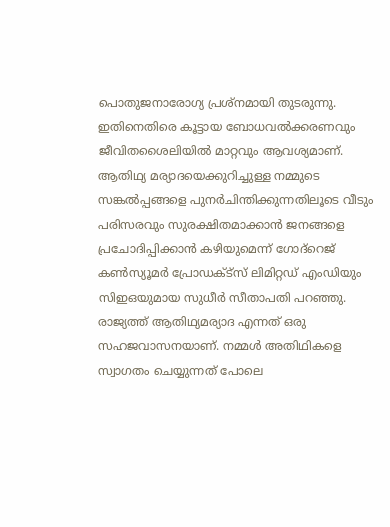പൊതുജനാരോഗ്യ പ്രശ്നമായി തുടരുന്നു. ഇതിനെതിരെ കൂട്ടായ ബോധവൽക്കരണവും ജീവിതശൈലിയിൽ മാറ്റവും ആവശ്യമാണ്. ആതിഥ്യ മര്യാദയെക്കുറിച്ചുള്ള നമ്മുടെ സങ്കൽപ്പങ്ങളെ പുനർചിന്തിക്കുന്നതിലൂടെ വീടും പരിസരവും സുരക്ഷിതമാക്കാൻ ജനങ്ങളെ പ്രചോദിപ്പിക്കാൻ കഴിയുമെന്ന് ഗോദ്റെജ് കൺസ്യൂമർ പ്രോഡക്ട്സ് ലിമിറ്റഡ് എംഡിയും സിഇഒയുമായ സുധീർ സീതാപതി പറഞ്ഞു.
രാജ്യത്ത് ആതിഥ്യമര്യാദ എന്നത് ഒരു സഹജവാസനയാണ്. നമ്മൾ അതിഥികളെ സ്വാഗതം ചെയ്യുന്നത് പോലെ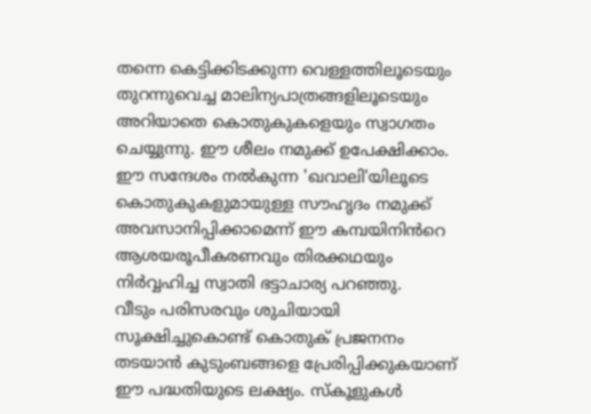തന്നെ കെട്ടിക്കിടക്കുന്ന വെള്ളത്തിലൂടെയും തുറന്നുവെച്ച മാലിന്യപാത്രങ്ങളിലൂടെയും അറിയാതെ കൊതുകുകളെയും സ്വാഗതം ചെയ്യുന്നു. ഈ ശീലം നമുക്ക് ഉപേക്ഷിക്കാം. ഈ സന്ദേശം നൽകുന്ന 'ഖവാലി'യിലൂടെ കൊതുകുകളുമായുള്ള സൗഹൃദം നമുക്ക് അവസാനിപ്പിക്കാമെന്ന് ഈ കമ്പയിനിൻറെ ആശയരൂപീകരണവും തിരക്കഥയും നിർവ്വഹിച്ച സ്വാതി ഭട്ടാചാര്യ പറഞ്ഞു.
വീടും പരിസരവും ശുചിയായി സൂക്ഷിച്ചുകൊണ്ട് കൊതുക് പ്രജനനം തടയാൻ കുടുംബങ്ങളെ പ്രേരിപ്പിക്കുകയാണ് ഈ പദ്ധതിയുടെ ലക്ഷ്യം. സ്കൂളുകൾ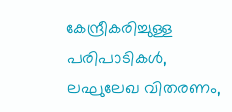കേന്ദ്രീകരിച്ചുള്ള പരിപാടികൾ, ലഘുലേഖ വിതരണം,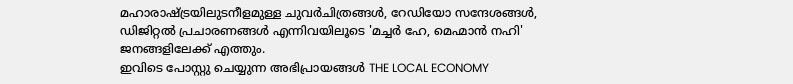മഹാരാഷ്ട്രയിലുടനീളമുള്ള ചുവർചിത്രങ്ങൾ, റേഡിയോ സന്ദേശങ്ങൾ, ഡിജിറ്റൽ പ്രചാരണങ്ങൾ എന്നിവയിലൂടെ 'മച്ചർ ഹേ, മെഹ്മാൻ നഹി' ജനങ്ങളിലേക്ക് എത്തും.
ഇവിടെ പോസ്റ്റു ചെയ്യുന്ന അഭിപ്രായങ്ങൾ THE LOCAL ECONOMY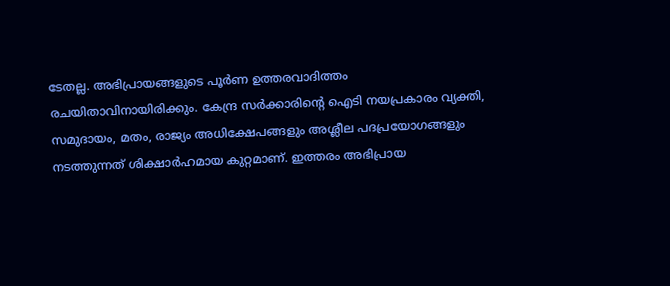ടേതല്ല. അഭിപ്രായങ്ങളുടെ പൂർണ ഉത്തരവാദിത്തം രചയിതാവിനായിരിക്കും. കേന്ദ്ര സർക്കാരിന്റെ ഐടി നയപ്രകാരം വ്യക്തി, സമുദായം, മതം, രാജ്യം അധിക്ഷേപങ്ങളും അശ്ലീല പദപ്രയോഗങ്ങളും നടത്തുന്നത് ശിക്ഷാർഹമായ കുറ്റമാണ്. ഇത്തരം അഭിപ്രായ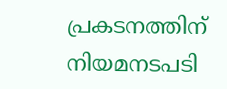പ്രകടനത്തിന് നിയമനടപടി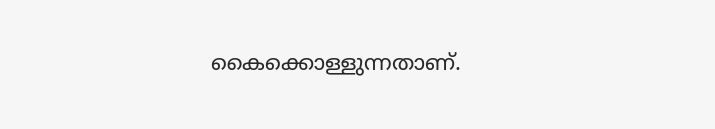കൈക്കൊള്ളുന്നതാണ്.